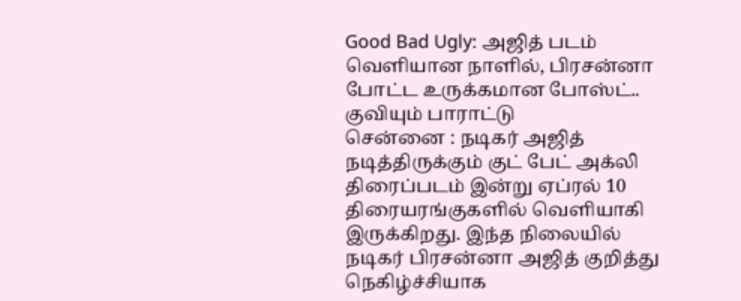Good Bad Ugly: அஜித் படம் வெளியான நாளில், பிரசன்னா போட்ட உருக்கமான போஸ்ட்.. குவியும் பாராட்டு
சென்னை : நடிகர் அஜித் நடித்திருக்கும் குட் பேட் அக்லி திரைப்படம் இன்று ஏப்ரல் 10 திரையரங்குகளில் வெளியாகி இருக்கிறது. இந்த நிலையில் நடிகர் பிரசன்னா அஜித் குறித்து நெகிழ்ச்சியாக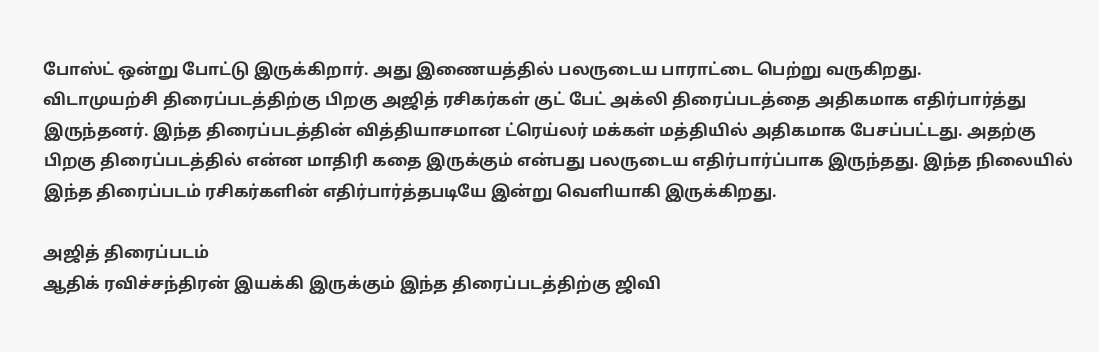போஸ்ட் ஒன்று போட்டு இருக்கிறார். அது இணையத்தில் பலருடைய பாராட்டை பெற்று வருகிறது.
விடாமுயற்சி திரைப்படத்திற்கு பிறகு அஜித் ரசிகர்கள் குட் பேட் அக்லி திரைப்படத்தை அதிகமாக எதிர்பார்த்து இருந்தனர். இந்த திரைப்படத்தின் வித்தியாசமான ட்ரெய்லர் மக்கள் மத்தியில் அதிகமாக பேசப்பட்டது. அதற்கு பிறகு திரைப்படத்தில் என்ன மாதிரி கதை இருக்கும் என்பது பலருடைய எதிர்பார்ப்பாக இருந்தது. இந்த நிலையில் இந்த திரைப்படம் ரசிகர்களின் எதிர்பார்த்தபடியே இன்று வெளியாகி இருக்கிறது.

அஜித் திரைப்படம்
ஆதிக் ரவிச்சந்திரன் இயக்கி இருக்கும் இந்த திரைப்படத்திற்கு ஜிவி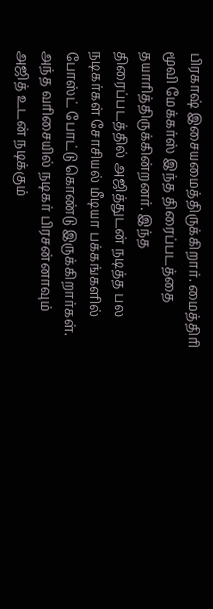பிரகாஷ் இசையமைத்திருக்கிறார். மைத்திரி மூவி மேக்கர்ஸ் இந்த திரைப்படத்தை தயாரித்திருக்கின்றனர். இந்த திரைப்படத்தில் அஜித்துடன் நடித்த பல நடிகர்கள் சோசியல் மீடியா பக்கங்களில் போஸ்ட் போட்டு கொண்டு இருக்கிறார்கள். அந்த வரிசையில் நடிகர் பிரசன்னாவும் அஜித் உடன் நடிக்கும்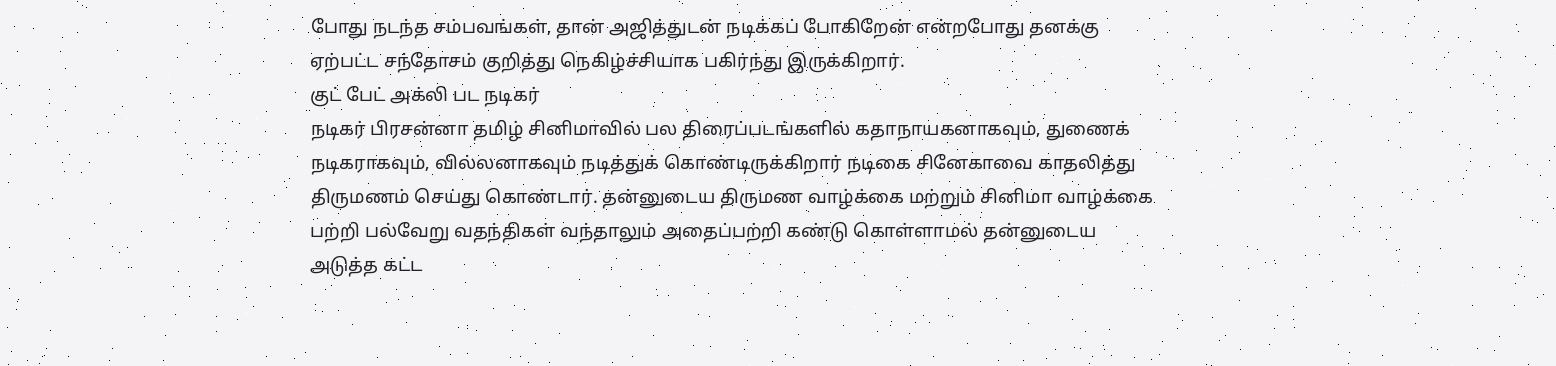போது நடந்த சம்பவங்கள், தான் அஜித்துடன் நடிக்கப் போகிறேன் என்றபோது தனக்கு ஏற்பட்ட சந்தோசம் குறித்து நெகிழ்ச்சியாக பகிர்ந்து இருக்கிறார்.
குட் பேட் அக்லி பட நடிகர்
நடிகர் பிரசன்னா தமிழ் சினிமாவில் பல திரைப்படங்களில் கதாநாயகனாகவும், துணைக் நடிகராகவும், வில்லனாகவும் நடித்துக் கொண்டிருக்கிறார் நடிகை சினேகாவை காதலித்து திருமணம் செய்து கொண்டார். தன்னுடைய திருமண வாழ்க்கை மற்றும் சினிமா வாழ்க்கை பற்றி பல்வேறு வதந்திகள் வந்தாலும் அதைப்பற்றி கண்டு கொள்ளாமல் தன்னுடைய அடுத்த கட்ட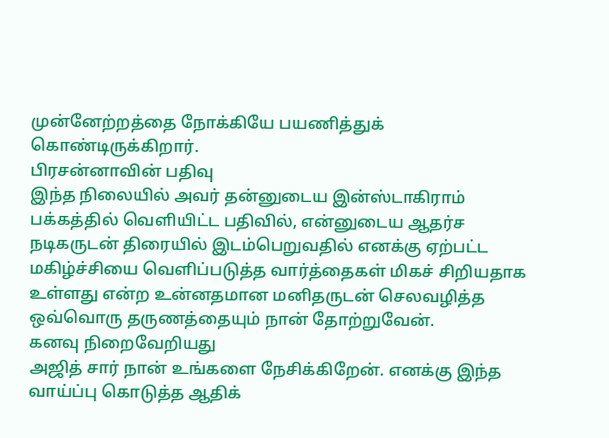முன்னேற்றத்தை நோக்கியே பயணித்துக் கொண்டிருக்கிறார்.
பிரசன்னாவின் பதிவு
இந்த நிலையில் அவர் தன்னுடைய இன்ஸ்டாகிராம் பக்கத்தில் வெளியிட்ட பதிவில், என்னுடைய ஆதர்ச நடிகருடன் திரையில் இடம்பெறுவதில் எனக்கு ஏற்பட்ட மகிழ்ச்சியை வெளிப்படுத்த வார்த்தைகள் மிகச் சிறியதாக உள்ளது என்ற உன்னதமான மனிதருடன் செலவழித்த ஒவ்வொரு தருணத்தையும் நான் தோற்றுவேன்.
கனவு நிறைவேறியது
அஜித் சார் நான் உங்களை நேசிக்கிறேன். எனக்கு இந்த வாய்ப்பு கொடுத்த ஆதிக்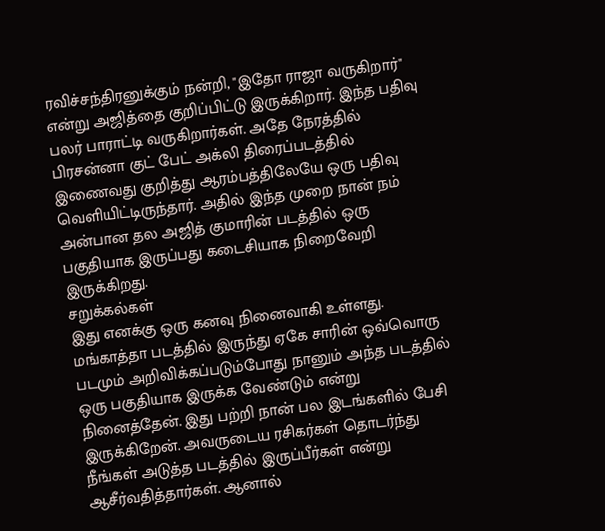ரவிச்சந்திரனுக்கும் நன்றி, "இதோ ராஜா வருகிறார்" என்று அஜித்தை குறிப்பிட்டு இருக்கிறார். இந்த பதிவு பலர் பாராட்டி வருகிறார்கள். அதே நேரத்தில் பிரசன்னா குட் பேட் அக்லி திரைப்படத்தில் இணைவது குறித்து ஆரம்பத்திலேயே ஒரு பதிவு வெளியிட்டிருந்தார். அதில் இந்த முறை நான் நம் அன்பான தல அஜித் குமாரின் படத்தில் ஒரு பகுதியாக இருப்பது கடைசியாக நிறைவேறி இருக்கிறது.
சறுக்கல்கள்
இது எனக்கு ஒரு கனவு நினைவாகி உள்ளது. மங்காத்தா படத்தில் இருந்து ஏகே சாரின் ஒவ்வொரு படமும் அறிவிக்கப்படும்போது நானும் அந்த படத்தில் ஒரு பகுதியாக இருக்க வேண்டும் என்று நினைத்தேன். இது பற்றி நான் பல இடங்களில் பேசி இருக்கிறேன். அவருடைய ரசிகர்கள் தொடர்ந்து நீங்கள் அடுத்த படத்தில் இருப்பீர்கள் என்று ஆசீர்வதித்தார்கள். ஆனால்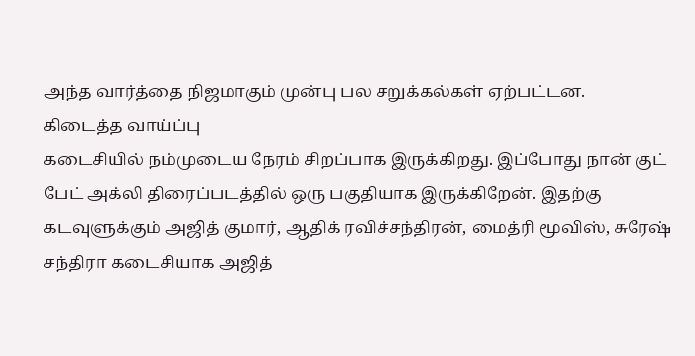அந்த வார்த்தை நிஜமாகும் முன்பு பல சறுக்கல்கள் ஏற்பட்டன.
கிடைத்த வாய்ப்பு
கடைசியில் நம்முடைய நேரம் சிறப்பாக இருக்கிறது. இப்போது நான் குட் பேட் அக்லி திரைப்படத்தில் ஒரு பகுதியாக இருக்கிறேன். இதற்கு கடவுளுக்கும் அஜித் குமார், ஆதிக் ரவிச்சந்திரன், மைத்ரி மூவிஸ், சுரேஷ் சந்திரா கடைசியாக அஜித்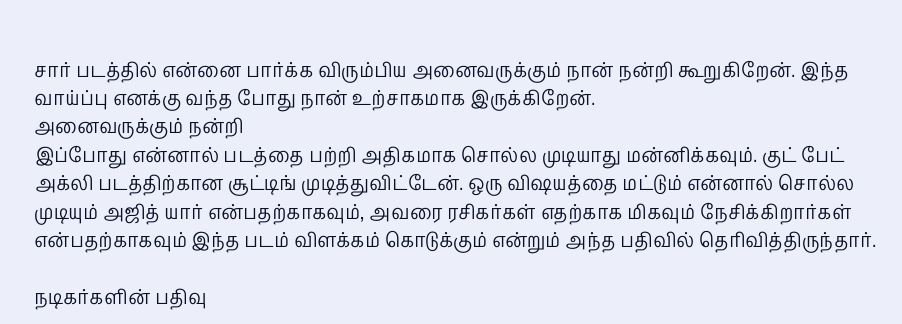சார் படத்தில் என்னை பார்க்க விரும்பிய அனைவருக்கும் நான் நன்றி கூறுகிறேன். இந்த வாய்ப்பு எனக்கு வந்த போது நான் உற்சாகமாக இருக்கிறேன்.
அனைவருக்கும் நன்றி
இப்போது என்னால் படத்தை பற்றி அதிகமாக சொல்ல முடியாது மன்னிக்கவும். குட் பேட் அக்லி படத்திற்கான சூட்டிங் முடித்துவிட்டேன். ஒரு விஷயத்தை மட்டும் என்னால் சொல்ல முடியும் அஜித் யார் என்பதற்காகவும், அவரை ரசிகர்கள் எதற்காக மிகவும் நேசிக்கிறார்கள் என்பதற்காகவும் இந்த படம் விளக்கம் கொடுக்கும் என்றும் அந்த பதிவில் தெரிவித்திருந்தார்.

நடிகர்களின் பதிவு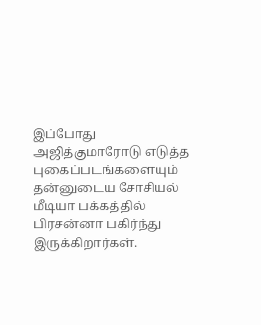இப்போது அஜித்குமாரோடு எடுத்த புகைப்படங்களையும் தன்னுடைய சோசியல் மீடியா பக்கத்தில் பிரசன்னா பகிர்ந்து இருக்கிறார்கள்.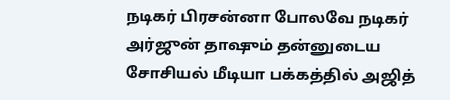நடிகர் பிரசன்னா போலவே நடிகர் அர்ஜுன் தாஷும் தன்னுடைய சோசியல் மீடியா பக்கத்தில் அஜித்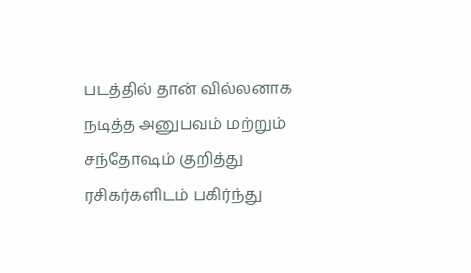படத்தில் தான் வில்லனாக நடித்த அனுபவம் மற்றும் சந்தோஷம் குறித்து ரசிகர்களிடம் பகிர்ந்து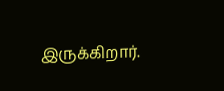இருக்கிறார்.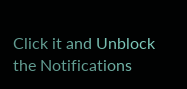Click it and Unblock the Notifications